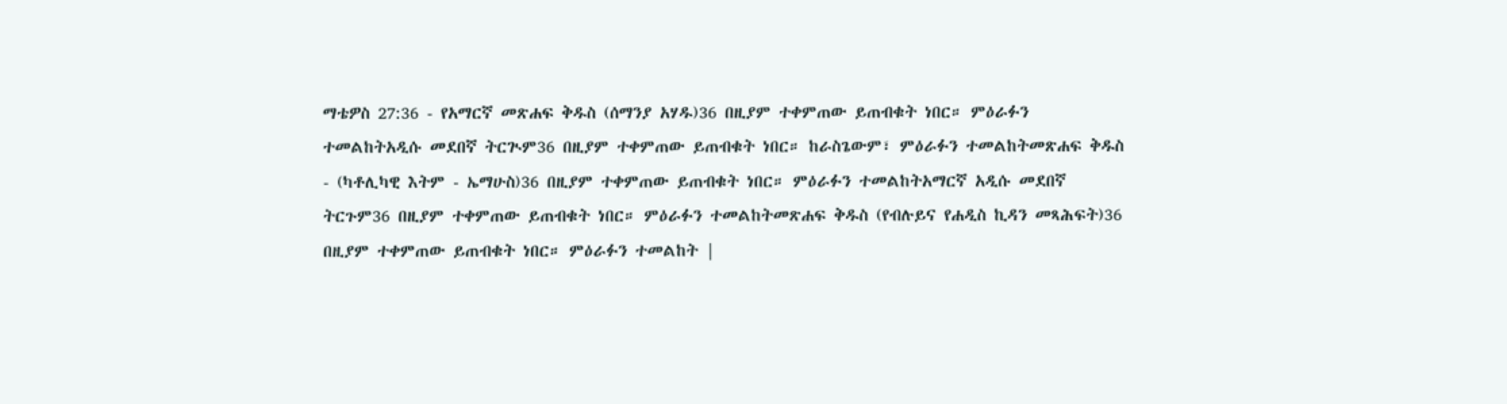ማቴዎስ 27:36 - የአማርኛ መጽሐፍ ቅዱስ (ሰማንያ አሃዱ)36 በዚያም ተቀምጠው ይጠብቁት ነበር። ምዕራፉን ተመልከትአዲሱ መደበኛ ትርጒም36 በዚያም ተቀምጠው ይጠብቁት ነበር። ከራስጌውም፣ ምዕራፉን ተመልከትመጽሐፍ ቅዱስ - (ካቶሊካዊ እትም - ኤማሁስ)36 በዚያም ተቀምጠው ይጠብቁት ነበር። ምዕራፉን ተመልከትአማርኛ አዲሱ መደበኛ ትርጉም36 በዚያም ተቀምጠው ይጠብቁት ነበር። ምዕራፉን ተመልከትመጽሐፍ ቅዱስ (የብሉይና የሐዲስ ኪዳን መጻሕፍት)36 በዚያም ተቀምጠው ይጠብቁት ነበር። ምዕራፉን ተመልከት |